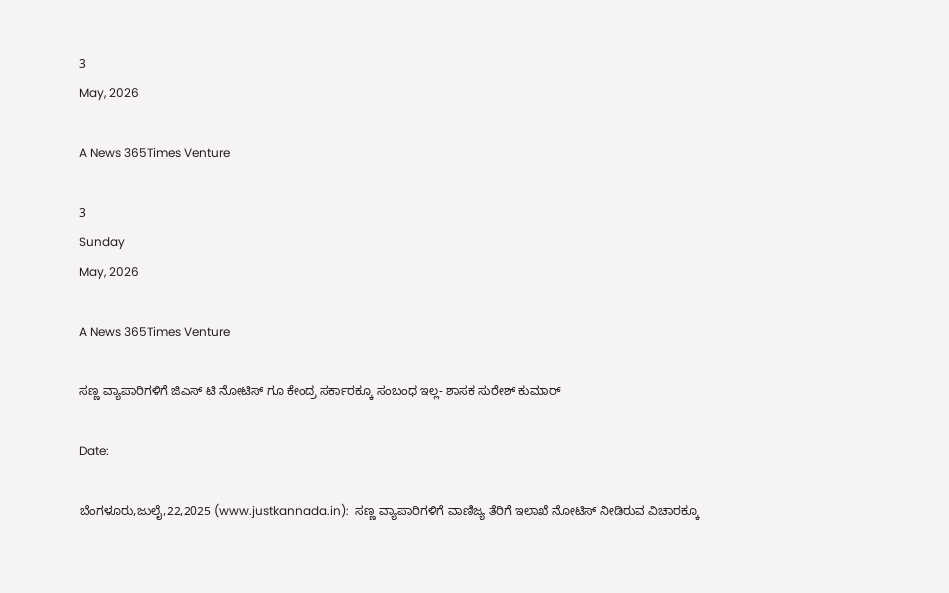3
May, 2026

A News 365Times Venture

3
Sunday
May, 2026

A News 365Times Venture

ಸಣ್ಣ ವ್ಯಾಪಾರಿಗಳಿಗೆ ಜಿಎಸ್ ಟಿ ನೋಟಿಸ್ ಗೂ ಕೇಂದ್ರ ಸರ್ಕಾರಕ್ಕೂ ಸಂಬಂಧ ಇಲ್ಲ- ಶಾಸಕ ಸುರೇಶ್ ಕುಮಾರ್

Date:

ಬೆಂಗಳೂರು,ಜುಲೈ,22,2025 (www.justkannada.in):  ಸಣ್ಣ ವ್ಯಾಪಾರಿಗಳಿಗೆ ವಾಣಿಜ್ಯ ತೆರಿಗೆ ಇಲಾಖೆ ನೋಟಿಸ್ ನೀಡಿರುವ ವಿಚಾರಕ್ಕೂ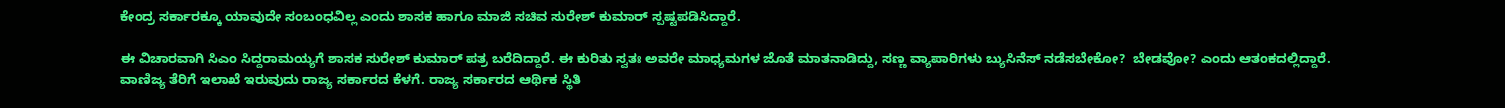ಕೇಂದ್ರ ಸರ್ಕಾರಕ್ಕೂ ಯಾವುದೇ ಸಂಬಂಧವಿಲ್ಲ ಎಂದು ಶಾಸಕ ಹಾಗೂ ಮಾಜಿ ಸಚಿವ ಸುರೇಶ್ ಕುಮಾರ್ ಸ್ಪಷ್ಟಪಡಿಸಿದ್ದಾರೆ.

ಈ ವಿಚಾರವಾಗಿ ಸಿಎಂ ಸಿದ್ದರಾಮಯ್ಯಗೆ ಶಾಸಕ ಸುರೇಶ್ ಕುಮಾರ್ ಪತ್ರ ಬರೆದಿದ್ದಾರೆ. ಈ ಕುರಿತು ಸ್ವತಃ ಅವರೇ ಮಾಧ್ಯಮಗಳ ಜೊತೆ ಮಾತನಾಡಿದ್ದು, ಸಣ್ಣ ವ್ಯಾಪಾರಿಗಳು ಬ್ಯುಸಿನೆಸ್ ನಡೆಸಬೇಕೋ?  ಬೇಡವೋ? ಎಂದು ಆತಂಕದಲ್ಲಿದ್ದಾರೆ.  ವಾಣಿಜ್ಯ ತೆರಿಗೆ ಇಲಾಖೆ ಇರುವುದು ರಾಜ್ಯ ಸರ್ಕಾರದ ಕೆಳಗೆ. ರಾಜ್ಯ ಸರ್ಕಾರದ ಆರ್ಥಿಕ ಸ್ಥಿತಿ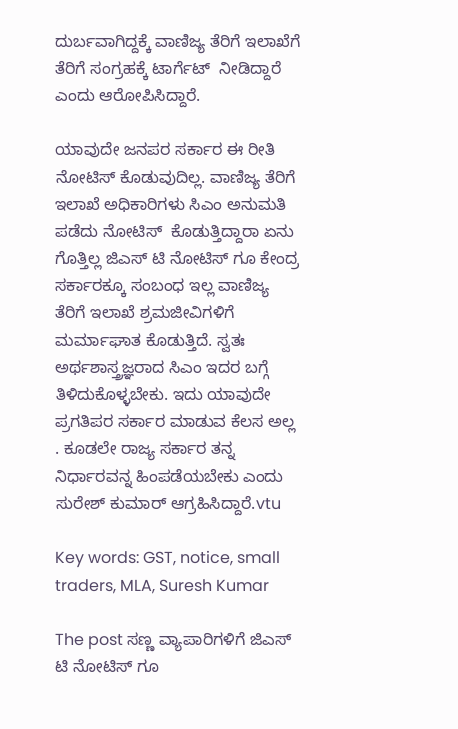ದುರ್ಬವಾಗಿದ್ದಕ್ಕೆ ವಾಣಿಜ್ಯ ತೆರಿಗೆ ಇಲಾಖೆಗೆ ತೆರಿಗೆ ಸಂಗ್ರಹಕ್ಕೆ ಟಾರ್ಗೆಟ್  ನೀಡಿದ್ದಾರೆ ಎಂದು ಆರೋಪಿಸಿದ್ದಾರೆ.

ಯಾವುದೇ ಜನಪರ ಸರ್ಕಾರ ಈ ರೀತಿ ನೋಟಿಸ್ ಕೊಡುವುದಿಲ್ಲ. ವಾಣಿಜ್ಯ ತೆರಿಗೆ ಇಲಾಖೆ ಅಧಿಕಾರಿಗಳು ಸಿಎಂ ಅನುಮತಿ ಪಡೆದು ನೋಟಿಸ್  ಕೊಡುತ್ತಿದ್ದಾರಾ ಏನು ಗೊತ್ತಿಲ್ಲ ಜಿಎಸ್ ಟಿ ನೋಟಿಸ್ ಗೂ ಕೇಂದ್ರ ಸರ್ಕಾರಕ್ಕೂ ಸಂಬಂಧ ಇಲ್ಲ ವಾಣಿಜ್ಯ ತೆರಿಗೆ ಇಲಾಖೆ ಶ್ರಮಜೀವಿಗಳಿಗೆ ಮರ್ಮಾಘಾತ ಕೊಡುತ್ತಿದೆ. ಸ್ವತಃ ಅರ್ಥಶಾಸ್ತ್ರಜ್ಞರಾದ ಸಿಎಂ ಇದರ ಬಗ್ಗೆ ತಿಳಿದುಕೊಳ್ಳಬೇಕು. ಇದು ಯಾವುದೇ ಪ್ರಗತಿಪರ ಸರ್ಕಾರ ಮಾಡುವ ಕೆಲಸ ಅಲ್ಲ . ಕೂಡಲೇ ರಾಜ್ಯ ಸರ್ಕಾರ ತನ್ನ ನಿರ್ಧಾರವನ್ನ ಹಿಂಪಡೆಯಬೇಕು ಎಂದು ಸುರೇಶ್ ಕುಮಾರ್ ಆಗ್ರಹಿಸಿದ್ದಾರೆ.vtu

Key words: GST, notice, small traders, MLA, Suresh Kumar

The post ಸಣ್ಣ ವ್ಯಾಪಾರಿಗಳಿಗೆ ಜಿಎಸ್ ಟಿ ನೋಟಿಸ್ ಗೂ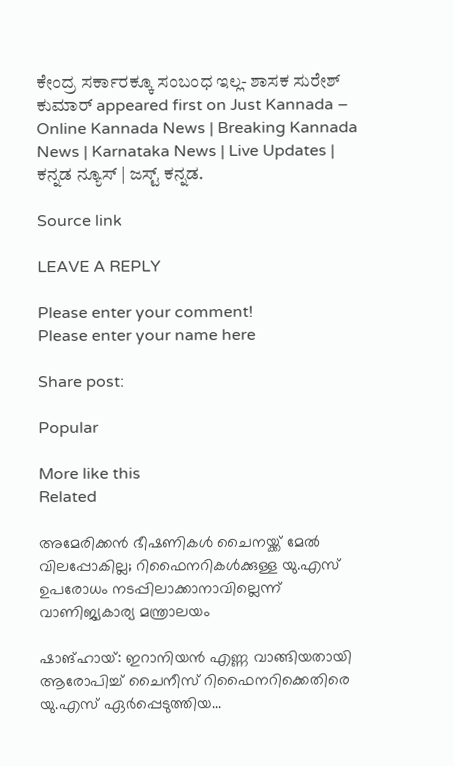ಕೇಂದ್ರ ಸರ್ಕಾರಕ್ಕೂ ಸಂಬಂಧ ಇಲ್ಲ- ಶಾಸಕ ಸುರೇಶ್ ಕುಮಾರ್ appeared first on Just Kannada – Online Kannada News | Breaking Kannada News | Karnataka News | Live Updates | ಕನ್ನಡ ನ್ಯೂಸ್ | ಜಸ್ಟ್ ಕನ್ನಡ.

Source link

LEAVE A REPLY

Please enter your comment!
Please enter your name here

Share post:

Popular

More like this
Related

അമേരിക്കന്‍ ഭീഷണികള്‍ ചൈനയ്ക്ക് മേല്‍ വിലപ്പോകില്ല; റിഫൈനറികള്‍ക്കുള്ള യു.എസ് ഉപരോധം നടപ്പിലാക്കാനാവില്ലെന്ന് വാണിജ്യകാര്യ മന്ത്രാലയം

ഷാങ്ഹായ്: ഇറാനിയന്‍ എണ്ണ വാങ്ങിയതായി ആരോപിച്ച് ചൈനീസ് റിഫൈനറിക്കെതിരെ യു.എസ് ഏര്‍പ്പെടുത്തിയ...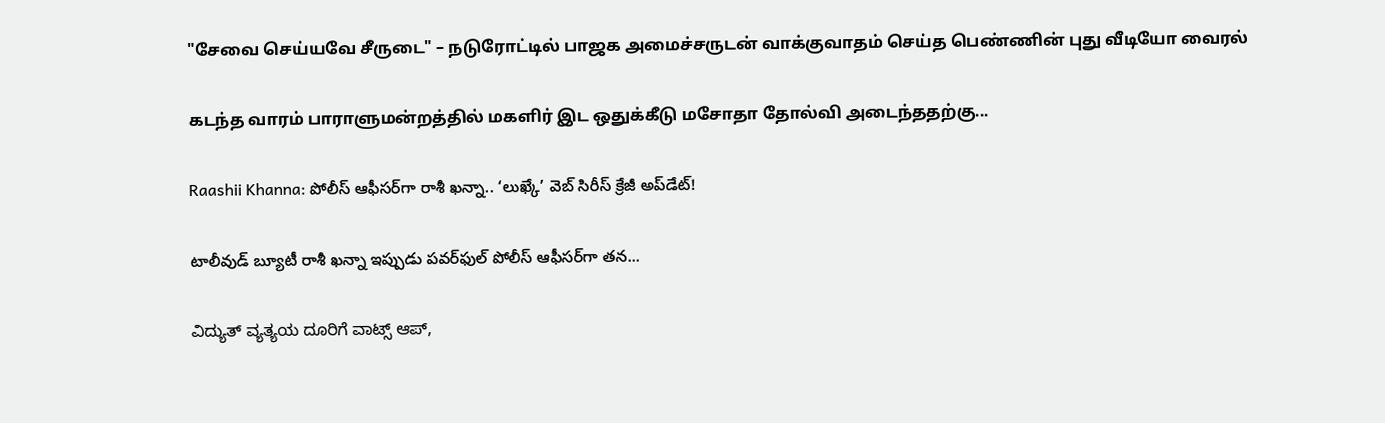"சேவை செய்யவே சீருடை" – நடுரோட்டில் பாஜக அமைச்சருடன் வாக்குவாதம் செய்த பெண்ணின் புது வீடியோ வைரல்

கடந்த வாரம் பாராளுமன்றத்தில் மகளிர் இட ஒதுக்கீடு மசோதா தோல்வி அடைந்ததற்கு...

Raashii Khanna: పోలీస్ ఆఫీసర్‌గా రాశీ ఖన్నా.. ‘లుఖ్కే’ వెబ్ సిరీస్ క్రేజీ అప్‌డేట్!

టాలీవుడ్ బ్యూటీ రాశీ ఖన్నా ఇప్పుడు పవర్‌ఫుల్ పోలీస్ ఆఫీసర్‌గా తన...

ವಿದ್ಯುತ್‌ ವ್ಯತ್ಯಯ ದೂರಿಗೆ ವಾಟ್ಸ್‌ ಆಪ್‌,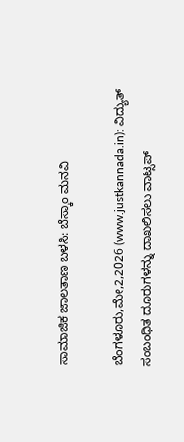ಸಾಮಾಜಿಕ ಜಾಲತಾಣ ಬಳಸಿ: ಬೆಸ್ಕಾಂ ಮನವಿ

ಬೆಂಗಳೂರು,ಮೇ,2,2026 (www.justkannada.in): ವಿದ್ಯುತ್‌ ಸಂಬಂಧಿತ ದೂರುಗಳನ್ನು ದಾಖಲಿಸಲು ವಾಟ್ಸಪ್‌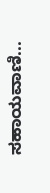ಸಹಾಯವಾಣಿ...